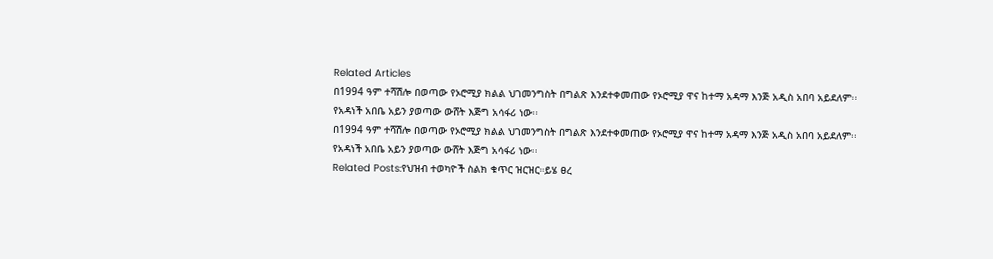Related Articles
በ1994 ዓም ተሻሽሎ በወጣው የኦሮሚያ ክልል ህገመንግስት በግልጽ እንደተቀመጠው የኦሮሚያ ዋና ከተማ አዳማ እንጅ አዲስ አበባ አይደለም፡፡
የአዳነች አበቤ አይን ያወጣው ውሸት እጅግ አሳፋሪ ነው፡፡
በ1994 ዓም ተሻሽሎ በወጣው የኦሮሚያ ክልል ህገመንግስት በግልጽ እንደተቀመጠው የኦሮሚያ ዋና ከተማ አዳማ እንጅ አዲስ አበባ አይደለም፡፡
የአዳነች አበቤ አይን ያወጣው ውሸት እጅግ አሳፋሪ ነው፡፡
Related Posts:የህዝብ ተወካዮች ስልክ ቁጥር ዝርዝር።ይሄ ፀረ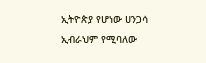ኢትዮጵያ የሆነው ሀንጋሳ ኢብራህም የሚባለው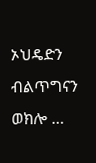ኦህዴድን ብልጥግናን ወክሎ …